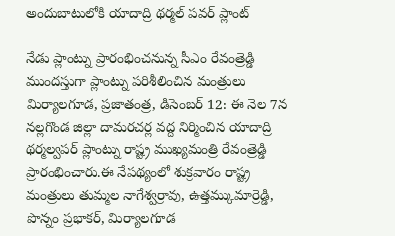అందుబాటులోకి యాదాద్రి థర్మల్ పవర్ ప్లాంట్

నేడు ప్లాంట్ను ప్రారంభించనున్న సీఎం రేవంత్రెడ్డి ముందస్తుగా ప్లాంట్ను పరిశీలించిన మంత్రులు మిర్యాలగూడ, ప్రజాతంత్ర, డిసెంబర్ 12: ఈ నెల 7న నల్లగొండ జిల్లా దామరచర్ల వద్ద నిర్మించిన యాదాద్రి థర్మల్వపర్ ప్లాంట్ను రాష్ట్ర ముఖ్యమంత్రి రేవంత్రెడ్డి ప్రారంభించారు.ఈ నేపథ్యంలో శుక్రవారం రాష్ట్ర మంత్రులు తుమ్మల నాగేశ్వర్రావు, ఉత్తమ్కుమార్రెడ్డి, పొన్నం ప్రభాకర్, మిర్యాలగూడ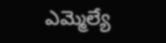ఎమ్మెల్యే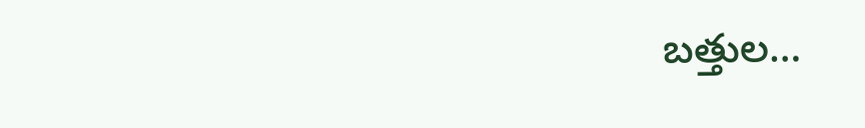బత్తుల…